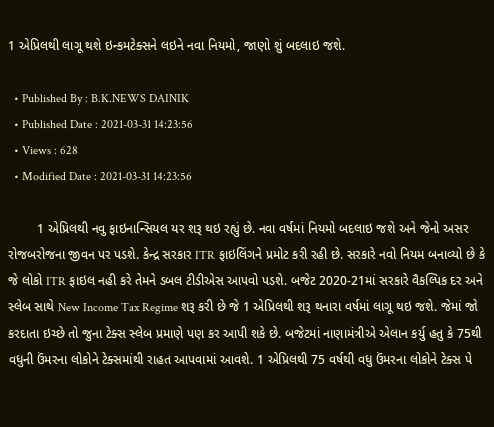1 એપ્રિલથી લાગૂ થશે ઇન્કમટેક્સને લઇને નવા નિયમો, જાણો શું બદલાઇ જશે.

  • Published By : B.K.NEWS DAINIK
  • Published Date : 2021-03-31 14:23:56
  • Views : 628
  • Modified Date : 2021-03-31 14:23:56

        1 એપ્રિલથી નવુ ફાઇનાન્સિયલ યર શરૂ થઇ રહ્યું છે. નવા વર્ષમાં નિયમો બદલાઇ જશે અને જેનો અસર રોજબરોજના જીવન પર પડશે. કેન્દ્ર સરકાર ITR ફાઇલિંગને પ્રમોટ કરી રહી છે. સરકારે નવો નિયમ બનાવ્યો છે કે જે લોકો ITR ફાઇલ નહી કરે તેમને ડબલ ટીડીએસ આપવો પડશે. બજેટ 2020-21માં સરકારે વૈકલ્પિક દર અને સ્લેબ સાથે New Income Tax Regime શરૂ કરી છે જે 1 એપ્રિલથી શરૂ થનારા વર્ષમાં લાગૂ થઇ જશે. જેમાં જો કરદાતા ઇચ્છે તો જુના ટેક્સ સ્લેબ પ્રમાણે પણ કર આપી શકે છે. બજેટમાં નાણામંત્રીએ એલાન કર્યુ હતુ કે 75થી વધુની ઉંમરના લોકોને ટેક્સમાંથી રાહત આપવામાં આવશે. 1 એપ્રિલથી 75 વર્ષથી વધુ ઉંમરના લોકોને ટેક્સ પે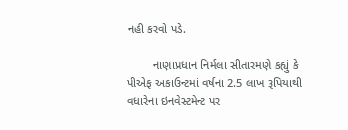નહી કરવો પડે.

        નાણાપ્રધાન નિર્મલા સીતારમણે કહ્યું કે પીએફ અકાઉન્ટમાં વર્ષના 2.5 લાખ રૂપિયાથી વધારેના ઇનવેસ્ટમેન્ટ પર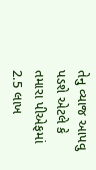તેનુ વ્યાજ આપવુ પડશે એટલે કે તમારા પીએફમાં 2.5 લાખ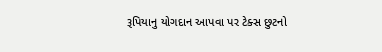રૂપિયાનુ યોગદાન આપવા પર ટેક્સ છુટનો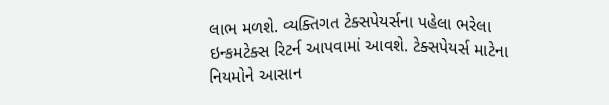લાભ મળશે. વ્યક્તિગત ટેક્સપેયર્સના પહેલા ભરેલા ઇન્કમટેક્સ રિટર્ન આપવામાં આવશે. ટેક્સપેયર્સ માટેના નિયમોને આસાન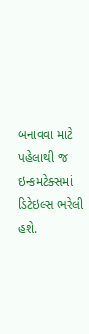બનાવવા માટે પહેલાથી જ ઇન્કમટેક્સમાં ડિટેઇલ્સ ભરેલી હશે.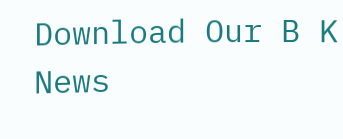Download Our B K News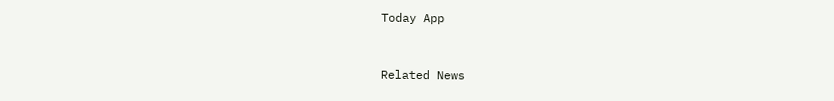Today App



Related News